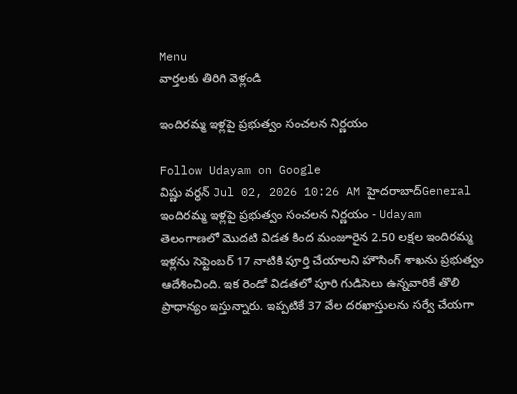Menu
వార్తలకు తిరిగి వెళ్లండి

ఇందిరమ్మ ఇళ్లపై ప్రభుత్వం సంచలన నిర్ణయం

Follow Udayam on Google
విష్ణు వర్ధన్ Jul 02, 2026 10:26 AM హైదరాబాద్General
ఇందిరమ్మ ఇళ్లపై ప్రభుత్వం సంచలన నిర్ణయం - Udayam
తెలంగాణలో మొదటి విడత కింద మంజూరైన 2.50 లక్షల ఇందిరమ్మ ఇళ్లను సెప్టెంబర్ 17 నాటికి పూర్తి చేయాలని హౌసింగ్ శాఖను ప్రభుత్వం ఆదేశించింది. ఇక రెండో విడతలో పూరి గుడిసెలు ఉన్నవారికే తొలి ప్రాధాన్యం ఇస్తున్నారు. ఇప్పటికే 37 వేల దరఖాస్తులను సర్వే చేయగా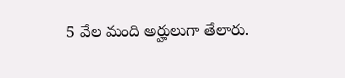5 వేల మంది అర్హులుగా తేలారు.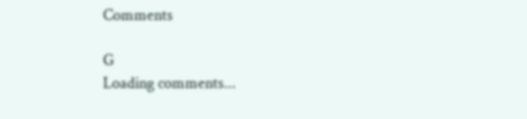Comments

G
Loading comments...